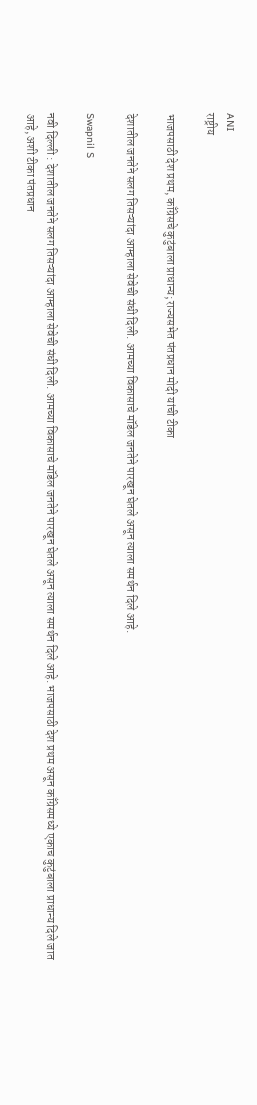ANI
राष्ट्रीय

भाजपसाठी देश प्रथम, काँग्रेसचे कुटुंबाला प्राधान्य; राज्यसभेत पंतप्रधान मोदी यांची टीका

देशातील जनतेने सलग तिसऱ्यांदा आम्हाला सेवेची संधी दिली. आमच्या विकासाचे मॉडेल जनतेने पारखून घेतले असून त्याला समर्थन दिले आहे.

Swapnil S

नवी दिल्ली : देशातील जनतेने सलग तिसऱ्यांदा आम्हाला सेवेची संधी दिली. आमच्या विकासाचे मॉडेल जनतेने पारखून घेतले असून त्याला समर्थन दिले आहे. भाजपसाठी देश प्रथम असून काँग्रेसमध्ये एकाच कुटुंबाला प्राधान्य दिले जात आहे, अशी टीका पंतप्रधान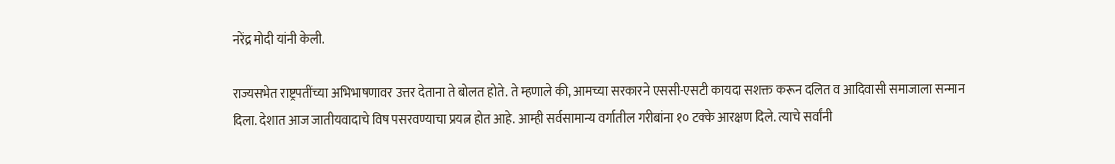नरेंद्र मोदी यांनी केली.

राज्यसभेत राष्ट्रपतींच्या अभिभाषणावर उत्तर देताना ते बोलत होते. ते म्हणाले की, आमच्या सरकारने एससी-एसटी कायदा सशक्त करून दलित व आदिवासी समाजाला सन्मान दिला. देशात आज जातीयवादाचे विष पसरवण्याचा प्रयत्न होत आहे. आम्ही सर्वसामान्य वर्गातील गरीबांना १० टक्के आरक्षण दिले. त्याचे सर्वांनी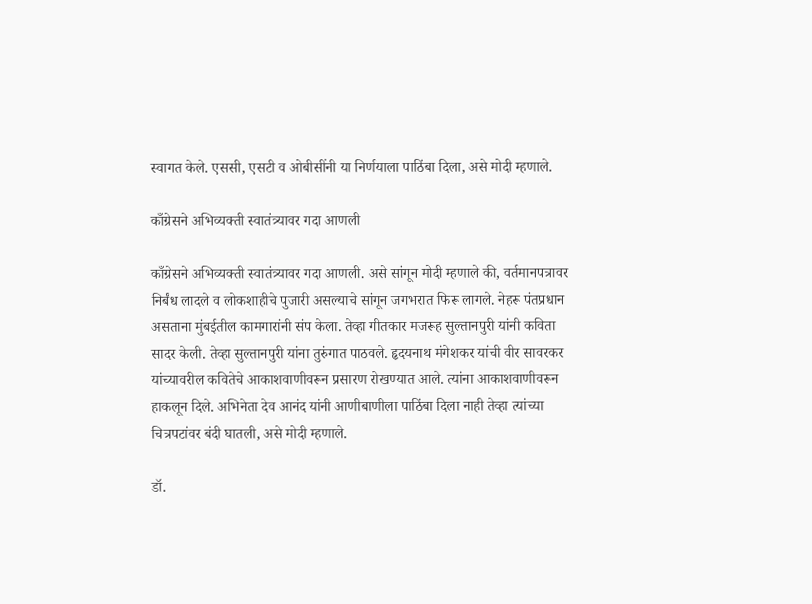स्वागत केले. एससी, एसटी व ओबीसींनी या निर्णयाला पाठिंबा दिला, असे मोदी म्हणाले.

काँग्रेसने अभिव्यक्ती स्वातंत्र्यावर गदा आणली

काँग्रेसने अभिव्यक्ती स्वातंत्र्यावर गदा आणली. असे सांगून मोदी म्हणाले की, वर्तमानपत्रावर निर्बंध लादले व लोकशाहीचे पुजारी असल्याचे सांगून जगभरात फिरू लागले. नेहरू पंतप्रधान असताना मुंबईतील कामगारांनी संप केला. तेव्हा गीतकार मजरूह सुल्तानपुरी यांनी कविता सादर केली. तेव्हा सुल्तानपुरी यांना तुरुंगात पाठवले. हृदयनाथ मंगेशकर यांची वीर सावरकर यांच्यावरील कवितेचे आकाशवाणीवरून प्रसारण रोखण्यात आले. त्यांना आकाशवाणीवरून हाकलून दिले. अभिनेता देव आनंद यांनी आणीबाणीला पाठिंबा दिला नाही तेव्हा त्यांच्या चित्रपटांवर बंदी घातली, असे मोदी म्हणाले.

डॉ.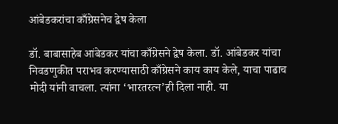आंबेडकरांचा काँग्रेसनेच द्वेष केला

डॉ. बाबासाहेब आंबेडकर यांचा काँग्रेसने द्वेष केला. डॉ. आंबेडकर यांचा निवडणुकीत पराभव करण्यासाठी काँग्रेसने काय काय केले, याचा पाढाच मोदी यांनी वाचला. त्यांना ‘भारतरत्न’ही दिला नाही. या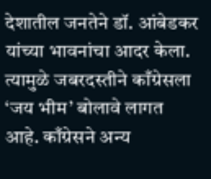देशातील जनतेने डॉ. आंबेडकर यांच्या भावनांचा आदर केला. त्यामुळे जबरदस्तीने काँग्रेसला ‘जय भीम’ बोलावे लागत आहे. काँग्रेसने अन्य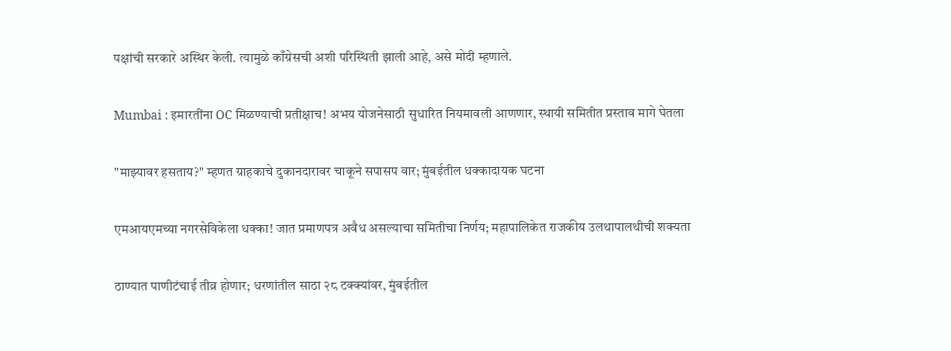पक्षांची सरकारे अस्थिर केली. त्यामुळे काँग्रेसची अशी परिस्थिती झाली आहे, असे मोदी म्हणाले.

Mumbai : इमारतींना OC मिळण्याची प्रतीक्षाच! अभय योजनेसाठी सुधारित नियमावली आणणार, स्थायी समितीत प्रस्ताव मागे घेतला

"माझ्यावर हसताय?" म्हणत ग्राहकाचे दुकानदारावर चाकूने सपासप वार; मुंबईतील धक्कादायक घटना

एमआयएमच्या नगरसेविकेला धक्का! जात प्रमाणपत्र अवैध असल्याचा समितीचा निर्णय; महापालिकेत राजकीय उलथापालथीची शक्यता

ठाण्यात पाणीटंचाई तीव्र होणार; धरणांतील साठा २८ टक्क्यांवर, मुंबईतील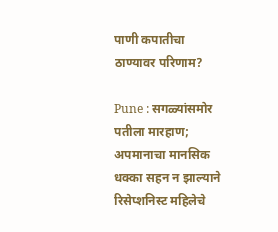पाणी कपातीचा ठाण्यावर परिणाम?

Pune : सगळ्यांसमोर पतीला मारहाण; अपमानाचा मानसिक धक्का सहन न झाल्याने रिसेप्शनिस्ट महिलेचे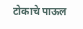टोकाचे पाऊल